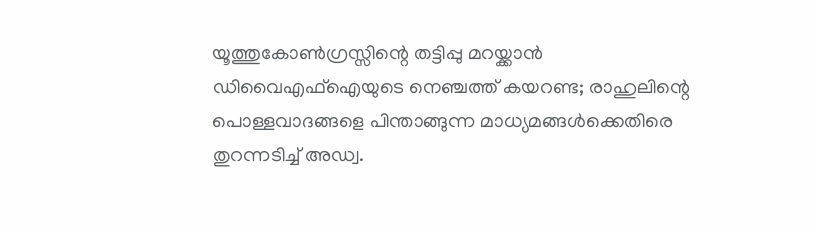യൂത്തുകോണ്‍ഗ്രസ്സിന്റെ തട്ടിപ്പു മറയ്ക്കാന്‍ ഡിവൈഎഫ്‌ഐയുടെ നെഞ്ചത്ത് കയറണ്ട; രാഹുലിന്റെ പൊള്ളവാദങ്ങളെ പിന്താങ്ങുന്ന മാധ്യമങ്ങള്‍ക്കെതിരെ തുറന്നടിച്ച് അഡ്വ.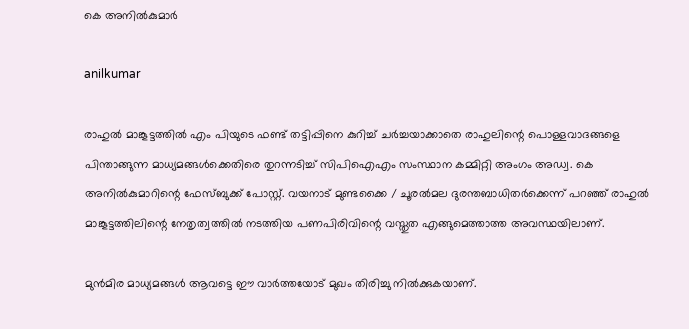കെ അനില്‍കുമാര്‍

anilkumar

രാഹുല്‍ മാങ്കൂട്ടത്തില്‍ എം പിയുടെ ഫണ്ട് തട്ടിപ്പിനെ കുറിച്ച് ചര്‍ച്ചയാക്കാതെ രാഹുലിന്റെ പൊള്ളവാദങ്ങളെ പിന്താങ്ങുന്ന മാധ്യമങ്ങള്‍ക്കെതിരെ തുറന്നടിച്ച് സിപിഐഎം സംസ്ഥാന കമ്മിറ്റി അംഗം അഡ്വ. കെ അനില്‍കുമാറിന്റെ ഫേസ്ബുക്ക് പോസ്റ്റ്. വയനാട് മുണ്ടക്കൈ / ചൂരല്‍മല ദുരന്തബാധിതര്‍ക്കെന്ന് പറഞ്ഞ് രാഹുല്‍ മാങ്കൂട്ടത്തിലിന്റെ നേതൃത്വത്തില്‍ നടത്തിയ പണപിരിവിന്റെ വസ്തുത എങ്ങുമെത്താത്ത അവസ്ഥയിലാണ്.

മുന്‍മിര മാധ്യമങ്ങള്‍ ആവട്ടെ ഈ വാര്‍ത്തയോട് മുഖം തിരിച്ചു നില്‍ക്കുകയാണ്.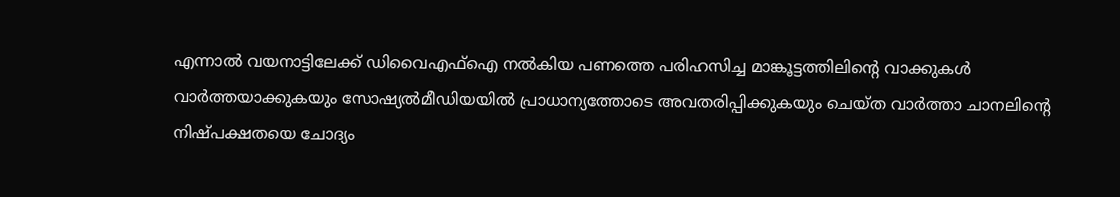എന്നാല്‍ വയനാട്ടിലേക്ക് ഡിവൈഎഫ്‌ഐ നല്‍കിയ പണത്തെ പരിഹസിച്ച മാങ്കൂട്ടത്തിലിന്റെ വാക്കുകള്‍ വാർത്തയാക്കുകയും സോഷ്യൽമീഡിയയിൽ പ്രാധാന്യത്തോടെ അവതരിപ്പിക്കുകയും ചെയ്ത വാർത്താ ചാനലിന്റെ നിഷ്പക്ഷതയെ ചോദ്യം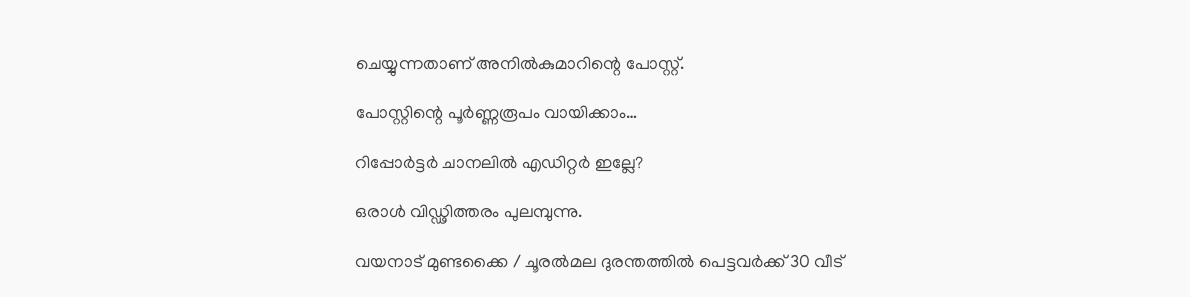ചെയ്യുന്നതാണ് അനില്‍കുമാറിന്റെ പോസ്റ്റ്.

പോസ്റ്റിന്റെ പൂര്‍ണ്ണരൂപം വായിക്കാം…

റിപ്പോർട്ടർ ചാനലിൽ എഡിറ്റർ ഇല്ലേ?

ഒരാൾ വിഡ്ഢിത്തരം പുലമ്പുന്നു.

വയനാട് മുണ്ടക്കൈ / ചൂരൽമല ദുരന്തത്തിൽ പെട്ടവർക്ക് 30 വീട്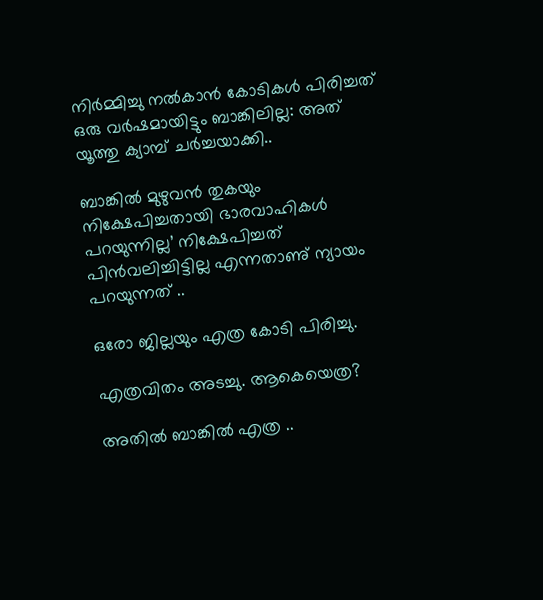നിർമ്മിച്ചു നൽകാൻ കോടികൾ പിരിച്ചത് ഒരു വർഷമായിട്ടും ബാങ്കിലില്ല: അത് യൂത്തു ക്യാമ്പ് ചർച്ചയാക്കി..

ബാങ്കിൽ മുഴുവൻ തുകയും നിക്ഷേപിച്ചതായി ഭാരവാഹികൾ പറയുന്നില്ല’ നിക്ഷേപിച്ചത് പിൻവലിച്ചിട്ടില്ല എന്നതാണു് ന്യായം പറയുന്നത് ..

ഒരോ ജില്ലയും എത്ര കോടി പിരിച്ചു.

എത്രവിതം അടച്ചു. ആകെയെത്ര?

അതിൽ ബാങ്കിൽ എത്ര ..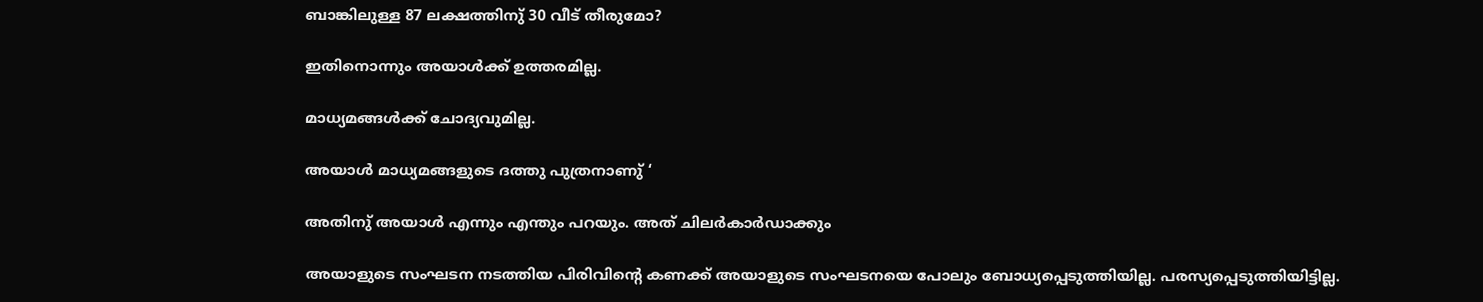ബാങ്കിലുള്ള 87 ലക്ഷത്തിനു് 30 വീട് തീരുമോ?

ഇതിനൊന്നും അയാൾക്ക് ഉത്തരമില്ല.

മാധ്യമങ്ങൾക്ക് ചോദ്യവുമില്ല.

അയാൾ മാധ്യമങ്ങളുടെ ദത്തു പുത്രനാണു് ‘

അതിനു് അയാൾ എന്നും എന്തും പറയും. അത് ചിലർകാർഡാക്കും

അയാളുടെ സംഘടന നടത്തിയ പിരിവിൻ്റെ കണക്ക് അയാളുടെ സംഘടനയെ പോലും ബോധ്യപ്പെടുത്തിയില്ല. പരസ്യപ്പെടുത്തിയിട്ടില്ല.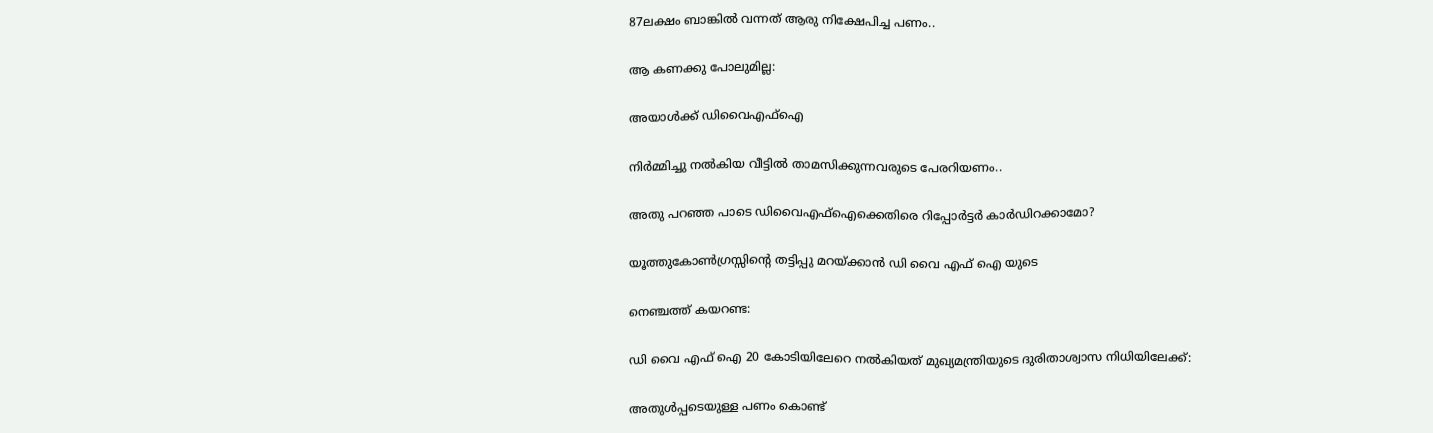87ലക്ഷം ബാങ്കിൽ വന്നത് ആരു നിക്ഷേപിച്ച പണം..

ആ കണക്കു പോലുമില്ല:

അയാൾക്ക് ഡിവൈഎഫ്ഐ

നിർമ്മിച്ചു നൽകിയ വീട്ടിൽ താമസിക്കുന്നവരുടെ പേരറിയണം..

അതു പറഞ്ഞ പാടെ ഡിവൈഎഫ്ഐക്കെതിരെ റിപ്പോർട്ടർ കാർഡിറക്കാമോ?

യൂത്തുകോൺഗ്രസ്സിൻ്റെ തട്ടിപ്പു മറയ്ക്കാൻ ഡി വൈ എഫ് ഐ യുടെ

നെഞ്ചത്ത് കയറണ്ട:

ഡി വൈ എഫ് ഐ 20 കോടിയിലേറെ നൽകിയത് മുഖ്യമന്ത്രിയുടെ ദുരിതാശ്വാസ നിധിയിലേക്ക്:

അതുൾപ്പടെയുള്ള പണം കൊണ്ട്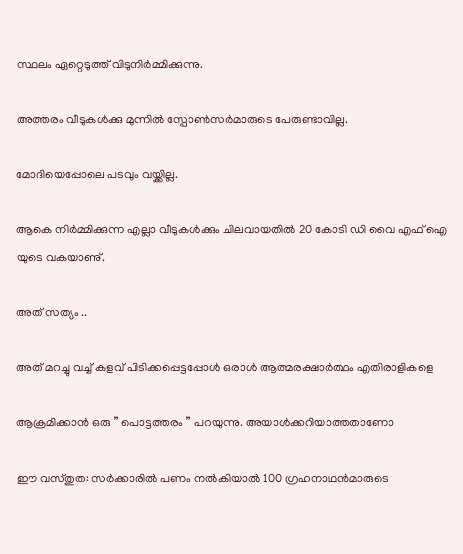സ്ഥലം ഏറ്റെടുത്ത് വിടുനിർമ്മിക്കുന്നു.

അത്തരം വീടുകൾക്കു മുന്നിൽ സ്പോൺസർമാരുടെ പേരുണ്ടാവില്ല.

മോദിയെപ്പോലെ പടവും വയ്ക്കില്ല.

ആകെ നിർമ്മിക്കുന്ന എല്ലാ വീടുകൾക്കും ചിലവായതിൽ 20 കോടി ഡി വൈ എഫ് ഐ യുടെ വകയാണു്.

അത് സത്യം ..

അത് മറച്ചു വച്ച് കളവ് പിടിക്കപ്പെട്ടപ്പോൾ ഒരാൾ ആത്മരക്ഷാർത്ഥം എതിരാളികളെ

ആക്രമിക്കാൻ ഒരു ” പൊട്ടത്തരം ” പറയുന്നു. അയാൾക്കറിയാത്തതാണോ

ഈ വസ്തുത: സർക്കാരിൽ പണം നൽകിയാൽ 100 ഗ്രഹനാഥൻമാരുടെ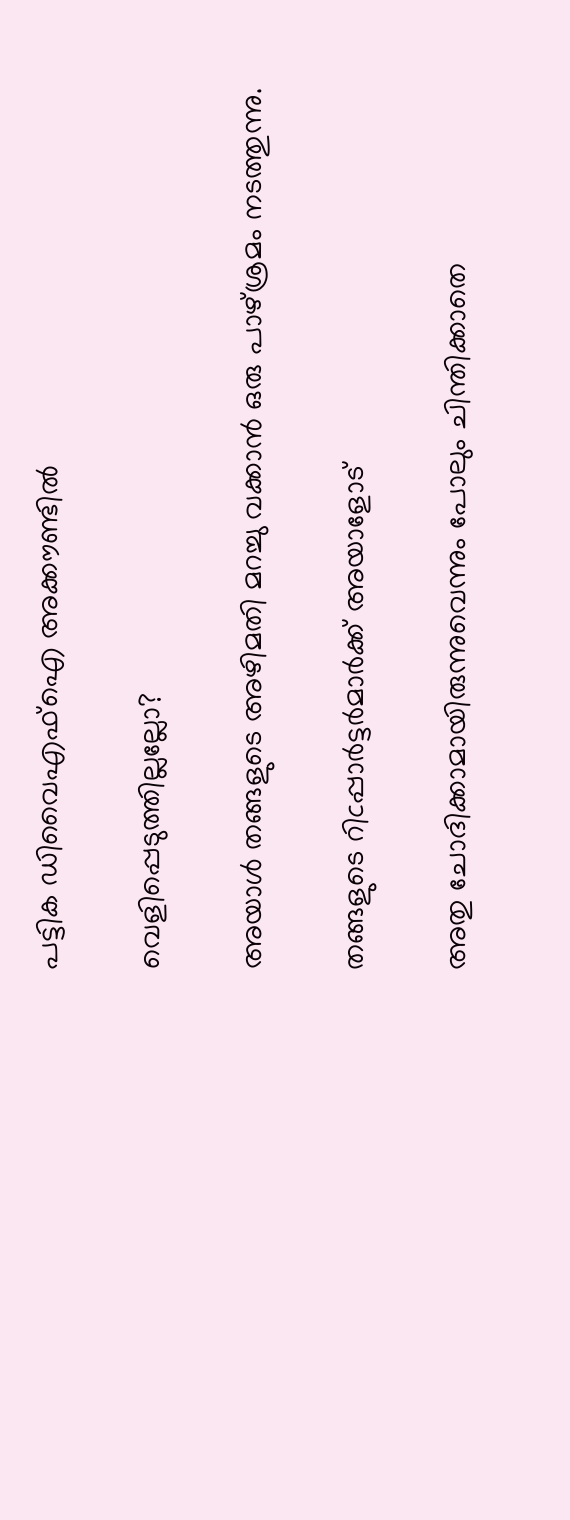പട്ടിക ഡിവൈഎഫ്ഐ അക്കൗണ്ടിൽ

വെളിപ്പെടുത്തില്ലല്ലോ?

അയാൾ തങ്ങളുടെ അഴിമതി മറച്ചു വക്കാൻ ഒരു പാഴ്ശ്രമം നടത്തുന്നു.

തങ്ങളുടെ റിcപ്പാർട്ടർമാർക്ക് അയാളോട്

അതു ചോദിക്കാമായിരുന്നുവെന്നും പോലും ചിന്തിക്കാതെ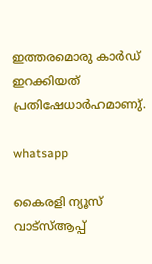ഇത്തരമൊരു കാർഡ് ഇറക്കിയത് പ്രതിഷേധാർഹമാണു്.

whatsapp

കൈരളി ന്യൂസ് വാട്‌സ്ആപ്പ്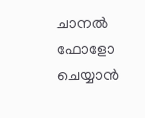ചാനല്‍ ഫോളോ ചെയ്യാന്‍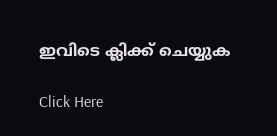ഇവിടെ ക്ലിക്ക് ചെയ്യുക

Click Here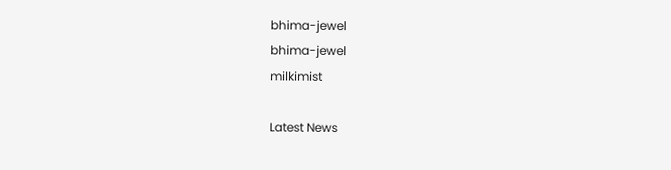bhima-jewel
bhima-jewel
milkimist

Latest News